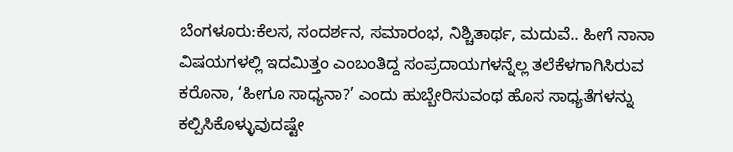ಬೆಂಗಳೂರು:ಕೆಲಸ, ಸಂದರ್ಶನ, ಸಮಾರಂಭ, ನಿಶ್ಚಿತಾರ್ಥ, ಮದುವೆ.. ಹೀಗೆ ನಾನಾ ವಿಷಯಗಳಲ್ಲಿ ಇದಮಿತ್ತಂ ಎಂಬಂತಿದ್ದ ಸಂಪ್ರದಾಯಗಳನ್ನೆಲ್ಲ ತಲೆಕೆಳಗಾಗಿಸಿರುವ ಕರೊನಾ, ‘ಹೀಗೂ ಸಾಧ್ಯನಾ?’ ಎಂದು ಹುಬ್ಬೇರಿಸುವಂಥ ಹೊಸ ಸಾಧ್ಯತೆಗಳನ್ನು ಕಲ್ಪಿಸಿಕೊಳ್ಳುವುದಷ್ಟೇ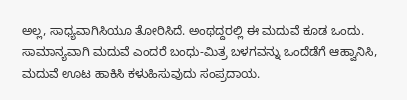ಅಲ್ಲ, ಸಾಧ್ಯವಾಗಿಸಿಯೂ ತೋರಿಸಿದೆ. ಅಂಥದ್ದರಲ್ಲಿ ಈ ಮದುವೆ ಕೂಡ ಒಂದು.
ಸಾಮಾನ್ಯವಾಗಿ ಮದುವೆ ಎಂದರೆ ಬಂಧು-ಮಿತ್ರ ಬಳಗವನ್ನು ಒಂದೆಡೆಗೆ ಆಹ್ವಾನಿಸಿ, ಮದುವೆ ಊಟ ಹಾಕಿಸಿ ಕಳುಹಿಸುವುದು ಸಂಪ್ರದಾಯ.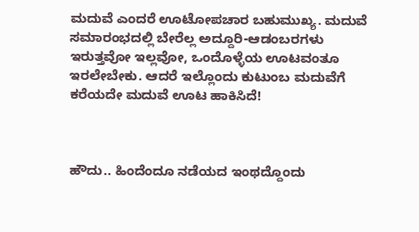ಮದುವೆ ಎಂದರೆ ಊಟೋಪಚಾರ ಬಹುಮುಖ್ಯ. ಮದುವೆ ಸಮಾರಂಭದಲ್ಲಿ ಬೇರೆಲ್ಲ ಅದ್ದೂರಿ-ಆಡಂಬರಗಳು ಇರುತ್ತವೋ ಇಲ್ಲವೋ, ಒಂದೊಳ್ಳೆಯ ಊಟವಂತೂ ಇರಲೇಬೇಕು. ಆದರೆ ಇಲ್ಲೊಂದು ಕುಟುಂಬ ಮದುವೆಗೆ ಕರೆಯದೇ ಮದುವೆ ಊಟ ಹಾಕಿಸಿದೆ!



ಹೌದು.. ಹಿಂದೆಂದೂ ನಡೆಯದ ಇಂಥದ್ದೊಂದು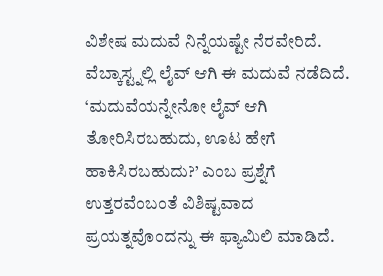ವಿಶೇಷ ಮದುವೆ ನಿನ್ನೆಯಷ್ಟೇ ನೆರವೇರಿದೆ. ವೆಬ್ಕಾಸ್ಟ್ನಲ್ಲಿ ಲೈವ್ ಆಗಿ ಈ ಮದುವೆ ನಡೆದಿದೆ. ‘ಮದುವೆಯನ್ನೇನೋ ಲೈವ್ ಆಗಿ ತೋರಿಸಿರಬಹುದು, ಊಟ ಹೇಗೆ ಹಾಕಿಸಿರಬಹುದು?’ ಎಂಬ ಪ್ರಶ್ನೆಗೆ ಉತ್ತರವೆಂಬಂತೆ ವಿಶಿಷ್ಟವಾದ ಪ್ರಯತ್ನವೊಂದನ್ನು ಈ ಫ್ಯಾಮಿಲಿ ಮಾಡಿದೆ.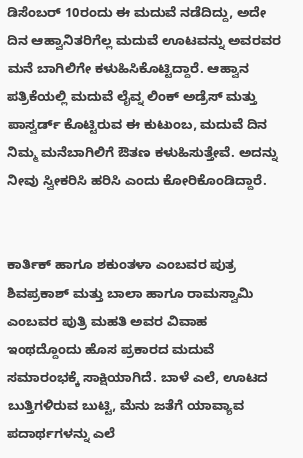ಡಿಸೆಂಬರ್ 10ರಂದು ಈ ಮದುವೆ ನಡೆದಿದ್ದು, ಅದೇ ದಿನ ಆಹ್ವಾನಿತರಿಗೆಲ್ಲ ಮದುವೆ ಊಟವನ್ನು ಅವರವರ ಮನೆ ಬಾಗಿಲಿಗೇ ಕಳುಹಿಸಿಕೊಟ್ಟಿದ್ದಾರೆ. ಆಹ್ವಾನ ಪತ್ರಿಕೆಯಲ್ಲಿ ಮದುವೆ ಲೈವ್ನ ಲಿಂಕ್ ಅಡ್ರೆಸ್ ಮತ್ತು ಪಾಸ್ವರ್ಡ್ ಕೊಟ್ಟಿರುವ ಈ ಕುಟುಂಬ, ಮದುವೆ ದಿನ ನಿಮ್ಮ ಮನೆಬಾಗಿಲಿಗೆ ಔತಣ ಕಳುಹಿಸುತ್ತೇವೆ. ಅದನ್ನು ನೀವು ಸ್ವೀಕರಿಸಿ ಹರಿಸಿ ಎಂದು ಕೋರಿಕೊಂಡಿದ್ದಾರೆ.


ಕಾರ್ತಿಕ್ ಹಾಗೂ ಶಕುಂತಳಾ ಎಂಬವರ ಪುತ್ರ ಶಿವಪ್ರಕಾಶ್ ಮತ್ತು ಬಾಲಾ ಹಾಗೂ ರಾಮಸ್ವಾಮಿ ಎಂಬವರ ಪುತ್ರಿ ಮಹತಿ ಅವರ ವಿವಾಹ ಇಂಥದ್ದೊಂದು ಹೊಸ ಪ್ರಕಾರದ ಮದುವೆ ಸಮಾರಂಭಕ್ಕೆ ಸಾಕ್ಷಿಯಾಗಿದೆ. ಬಾಳೆ ಎಲೆ, ಊಟದ ಬುತ್ತಿಗಳಿರುವ ಬುಟ್ಟಿ, ಮೆನು ಜತೆಗೆ ಯಾವ್ಯಾವ ಪದಾರ್ಥಗಳನ್ನು ಎಲೆ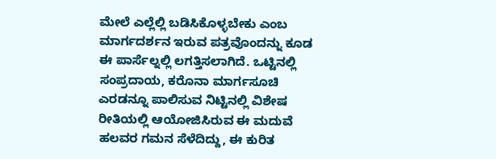ಮೇಲೆ ಎಲ್ಲೆಲ್ಲಿ ಬಡಿಸಿಕೊಳ್ಳಬೇಕು ಎಂಬ ಮಾರ್ಗದರ್ಶನ ಇರುವ ಪತ್ರವೊಂದನ್ನು ಕೂಡ ಈ ಪಾರ್ಸೆಲ್ನಲ್ಲಿ ಲಗತ್ತಿಸಲಾಗಿದೆ. ಒಟ್ಟಿನಲ್ಲಿ ಸಂಪ್ರದಾಯ, ಕರೊನಾ ಮಾರ್ಗಸೂಚಿ ಎರಡನ್ನೂ ಪಾಲಿಸುವ ನಿಟ್ಟಿನಲ್ಲಿ ವಿಶೇಷ ರೀತಿಯಲ್ಲಿ ಆಯೋಜಿಸಿರುವ ಈ ಮದುವೆ ಹಲವರ ಗಮನ ಸೆಳೆದಿದ್ದು, ಈ ಕುರಿತ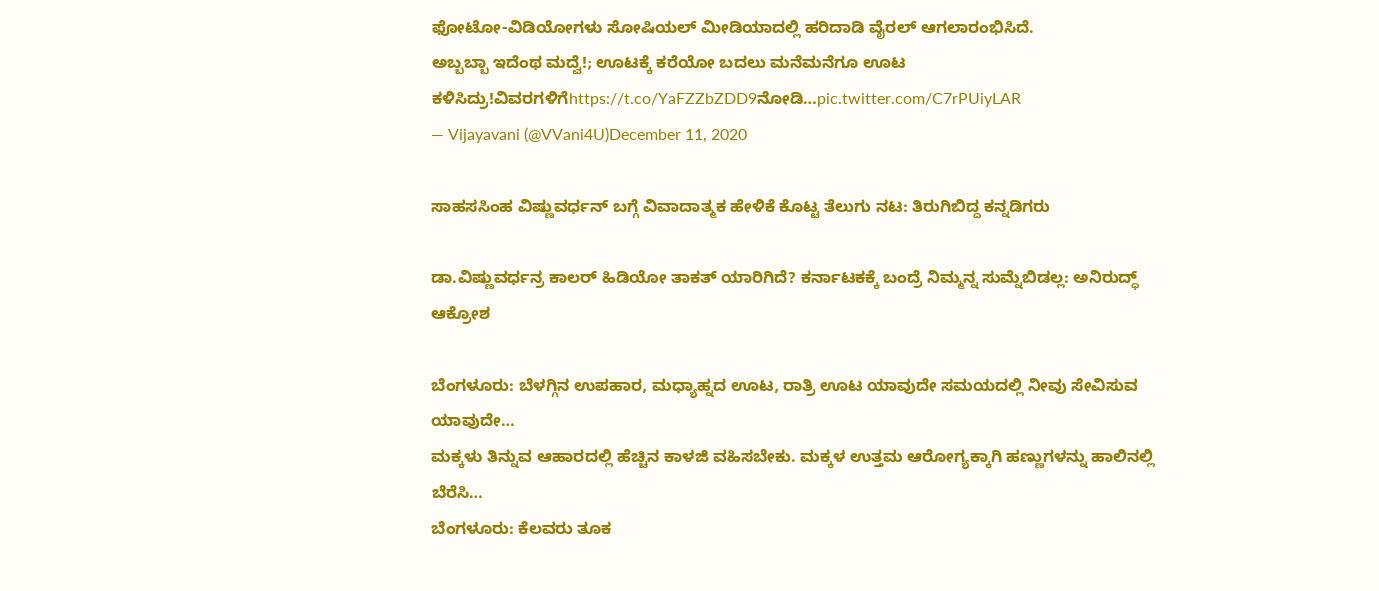ಫೋಟೋ-ವಿಡಿಯೋಗಳು ಸೋಷಿಯಲ್ ಮೀಡಿಯಾದಲ್ಲಿ ಹರಿದಾಡಿ ವೈರಲ್ ಆಗಲಾರಂಭಿಸಿದೆ.
ಅಬ್ಬಬ್ಬಾ ಇದೆಂಥ ಮದ್ವೆ!; ಊಟಕ್ಕೆ ಕರೆಯೋ ಬದಲು ಮನೆಮನೆಗೂ ಊಟ ಕಳಿಸಿದ್ರು!ವಿವರಗಳಿಗೆhttps://t.co/YaFZZbZDD9ನೋಡಿ…pic.twitter.com/C7rPUiyLAR
— Vijayavani (@VVani4U)December 11, 2020

ಸಾಹಸಸಿಂಹ ವಿಷ್ಣುವರ್ಧನ್ ಬಗ್ಗೆ ವಿವಾದಾತ್ಮಕ ಹೇಳಿಕೆ ಕೊಟ್ಟ ತೆಲುಗು ನಟ: ತಿರುಗಿಬಿದ್ದ ಕನ್ನಡಿಗರು

ಡಾ.ವಿಷ್ಣುವರ್ಧನ್ರ ಕಾಲರ್ ಹಿಡಿಯೋ ತಾಕತ್ ಯಾರಿಗಿದೆ? ಕರ್ನಾಟಕಕ್ಕೆ ಬಂದ್ರೆ ನಿಮ್ಮನ್ನ ಸುಮ್ನೆಬಿಡಲ್ಲ: ಅನಿರುದ್ಧ್ ಆಕ್ರೋಶ

ಬೆಂಗಳೂರು: ಬೆಳಗ್ಗಿನ ಉಪಹಾರ, ಮಧ್ಯಾಹ್ನದ ಊಟ, ರಾತ್ರಿ ಊಟ ಯಾವುದೇ ಸಮಯದಲ್ಲಿ ನೀವು ಸೇವಿಸುವ ಯಾವುದೇ…
ಮಕ್ಕಳು ತಿನ್ನುವ ಆಹಾರದಲ್ಲಿ ಹೆಚ್ಚಿನ ಕಾಳಜಿ ವಹಿಸಬೇಕು. ಮಕ್ಕಳ ಉತ್ತಮ ಆರೋಗ್ಯಕ್ಕಾಗಿ ಹಣ್ಣುಗಳನ್ನು ಹಾಲಿನಲ್ಲಿ ಬೆರೆಸಿ…
ಬೆಂಗಳೂರು: ಕೆಲವರು ತೂಕ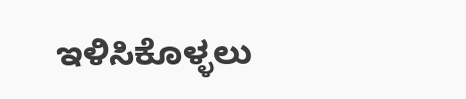ಇಳಿಸಿಕೊಳ್ಳಲು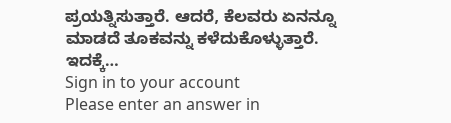ಪ್ರಯತ್ನಿಸುತ್ತಾರೆ. ಆದರೆ, ಕೆಲವರು ಏನನ್ನೂ ಮಾಡದೆ ತೂಕವನ್ನು ಕಳೆದುಕೊಳ್ಳುತ್ತಾರೆ. ಇದಕ್ಕೆ…
Sign in to your account
Please enter an answer in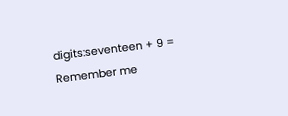digits:seventeen + 9 =
Remember me